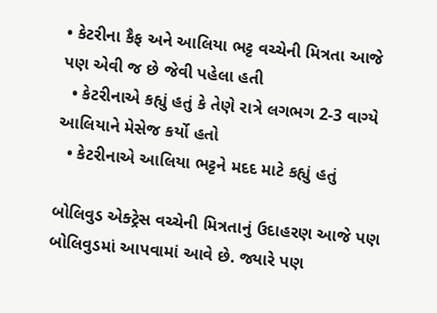• કેટરીના કૈફ અને આલિયા ભટ્ટ વચ્ચેની મિત્રતા આજે પણ એવી જ છે જેવી પહેલા હતી
  • કેટરીનાએ કહ્યું હતું કે તેણે રાત્રે લગભગ 2-3 વાગ્યે આલિયાને મેસેજ કર્યો હતો
  • કેટરીનાએ આલિયા ભટ્ટને મદદ માટે કહ્યું હતું

બોલિવુડ એક્ટ્રેસ વચ્ચેની મિત્રતાનું ઉદાહરણ આજે પણ બોલિવુડમાં આપવામાં આવે છે. જ્યારે પણ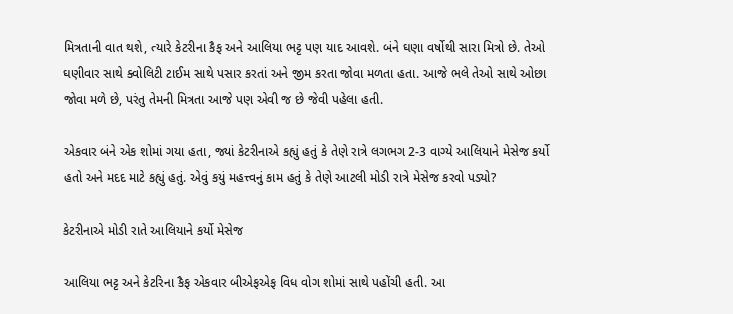મિત્રતાની વાત થશે, ત્યારે કેટરીના કૈફ અને આલિયા ભટ્ટ પણ યાદ આવશે. બંને ઘણા વર્ષોથી સારા મિત્રો છે. તેઓ ઘણીવાર સાથે ક્વોલિટી ટાઈમ સાથે પસાર કરતાં અને જીમ કરતા જોવા મળતા હતા. આજે ભલે તેઓ સાથે ઓછા જોવા મળે છે, પરંતુ તેમની મિત્રતા આજે પણ એવી જ છે જેવી પહેલા હતી.

એકવાર બંને એક શોમાં ગયા હતા, જ્યાં કેટરીનાએ કહ્યું હતું કે તેણે રાત્રે લગભગ 2-3 વાગ્યે આલિયાને મેસેજ કર્યો હતો અને મદદ માટે કહ્યું હતું. એવું કયું મહત્ત્વનું કામ હતું કે તેણે આટલી મોડી રાત્રે મેસેજ કરવો પડ્યો?

કેટરીનાએ મોડી રાતે આલિયાને કર્યો મેસેજ

આલિયા ભટ્ટ અને કેટરિના કૈફ એકવાર બીએફએફ વિધ વોગ શોમાં સાથે પહોંચી હતી. આ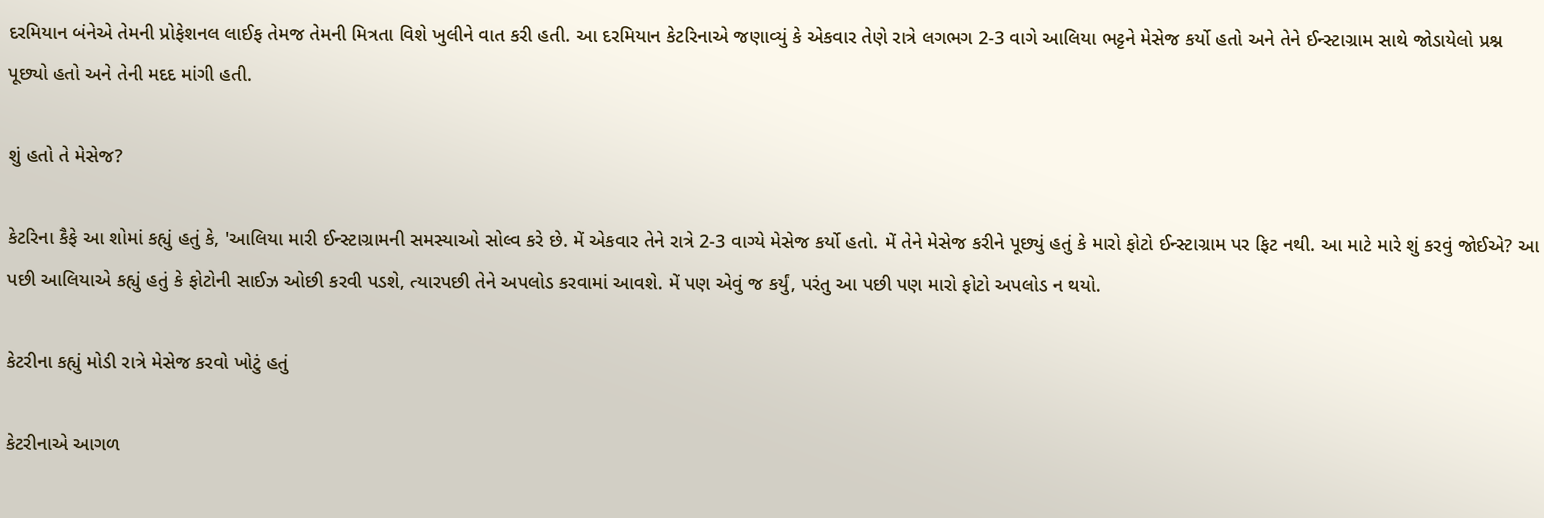દરમિયાન બંનેએ તેમની પ્રોફેશનલ લાઈફ તેમજ તેમની મિત્રતા વિશે ખુલીને વાત કરી હતી. આ દરમિયાન કેટરિનાએ જણાવ્યું કે એકવાર તેણે રાત્રે લગભગ 2-3 વાગે આલિયા ભટ્ટને મેસેજ કર્યો હતો અને તેને ઈન્સ્ટાગ્રામ સાથે જોડાયેલો પ્રશ્ન પૂછ્યો હતો અને તેની મદદ માંગી હતી.

શું હતો તે મેસેજ?

કેટરિના કૈફે આ શોમાં કહ્યું હતું કે, 'આલિયા મારી ઈન્સ્ટાગ્રામની સમસ્યાઓ સોલ્વ કરે છે. મેં એકવાર તેને રાત્રે 2-3 વાગ્યે મેસેજ કર્યો હતો. મેં તેને મેસેજ કરીને પૂછ્યું હતું કે મારો ફોટો ઈન્સ્ટાગ્રામ પર ફિટ નથી. આ માટે મારે શું કરવું જોઈએ? આ પછી આલિયાએ કહ્યું હતું કે ફોટોની સાઈઝ ઓછી કરવી પડશે, ત્યારપછી તેને અપલોડ કરવામાં આવશે. મેં પણ એવું જ કર્યું, પરંતુ આ પછી પણ મારો ફોટો અપલોડ ન થયો.

કેટરીના કહ્યું મોડી રાત્રે મેસેજ કરવો ખોટું હતું

કેટરીનાએ આગળ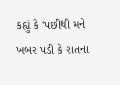કહ્યું કે 'પછીથી મને ખબર પડી કે રાતના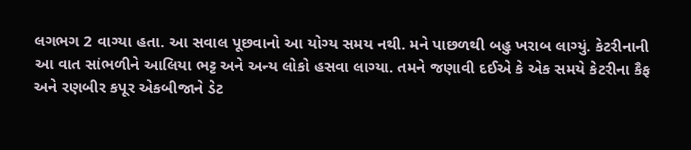લગભગ 2 વાગ્યા હતા. આ સવાલ પૂછવાનો આ યોગ્ય સમય નથી. મને પાછળથી બહુ ખરાબ લાગ્યું. કેટરીનાની આ વાત સાંભળીને આલિયા ભટ્ટ અને અન્ય લોકો હસવા લાગ્યા. તમને જણાવી દઈએ કે એક સમયે કેટરીના કૈફ અને રણબીર કપૂર એકબીજાને ડેટ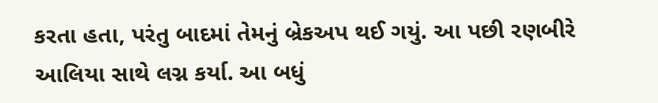કરતા હતા, પરંતુ બાદમાં તેમનું બ્રેકઅપ થઈ ગયું. આ પછી રણબીરે આલિયા સાથે લગ્ન કર્યા. આ બધું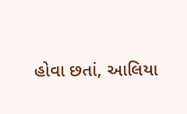હોવા છતાં, આલિયા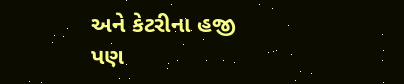અને કેટરીના હજી પણ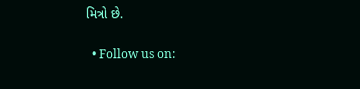મિત્રો છે.

  • Follow us on: